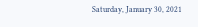Saturday, January 30, 2021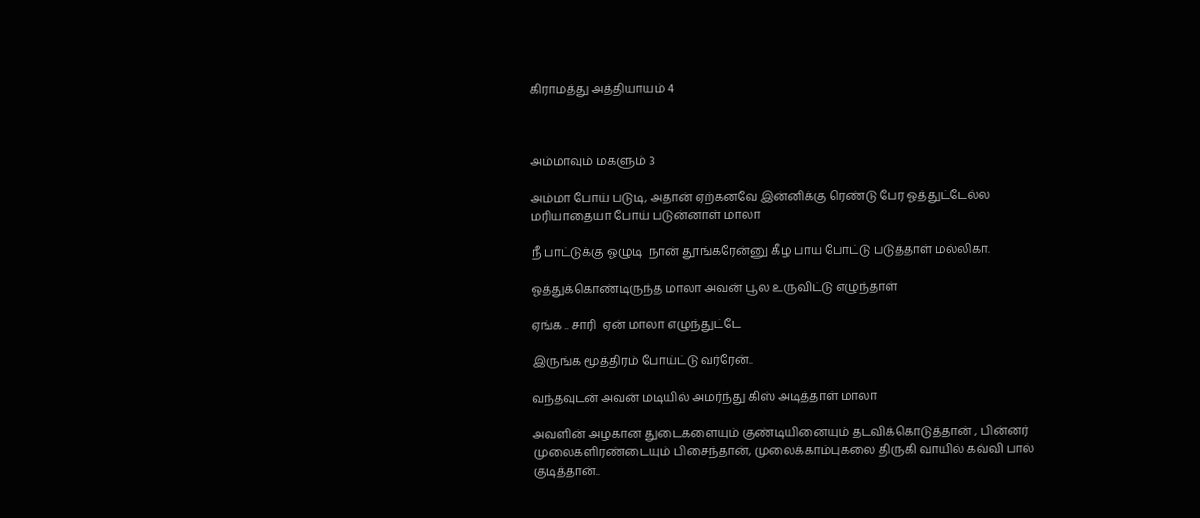கிராமத்து அத்தியாயம் 4



அம்மாவும் மகளும் 3

அம்மா போய் படுடி, அதான் ஏற்கனவே இன்னிக்கு ரெண்டு பேர ஓத்துட்டேல்ல மரியாதையா போய் படுன்னாள் மாலா

நீ பாட்டுக்கு ஓழுடி  நான் தூங்கரேன்னு கீழ பாய போட்டு படுத்தாள் மல்லிகா.

ஓத்துக்கொண்டிருந்த மாலா அவன் பூல உருவிட்டு எழுந்தாள்

ஏங்க .. சாரி  ஏன் மாலா எழுந்துட்டே

இருங்க மூத்திரம் போய்ட்டு வர்ரேன்..

வந்தவுடன் அவன் மடியில் அமர்ந்து கிஸ் அடித்தாள் மாலா

அவளின் அழகான துடைகளையும் குண்டியினையும் தடவிக்கொடுத்தான் , பின்னர் முலைகளிரண்டையும் பிசைந்தான், முலைக்காம்புகலை திருகி வாயில் கவ்வி பால் குடித்தான்..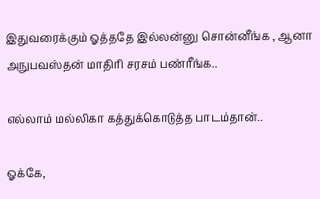இதுவரைக்கும் ஓத்ததே இல்லன்னு சொன்னீங்க , ஆனா அநுபவஸ்தன் மாதிரி சரசம் பண்ரீங்க..

எல்லாம் மல்லிகா கத்துக்கொடுத்த பாடம்தான்..

ஓக்கே,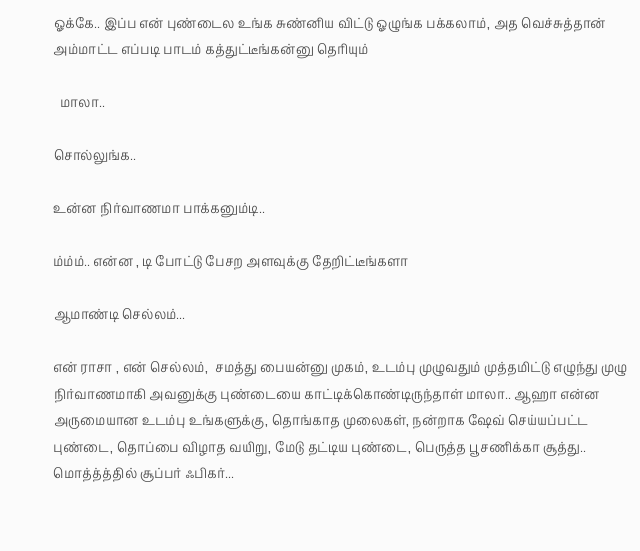ஓக்கே.. இப்ப என் புண்டைல உங்க சுண்னிய விட்டு ஓழுங்க பக்கலாம், அத வெச்சுத்தான் அம்மாட்ட எப்படி பாடம் கத்துட்டீங்கன்னு தெரியும்

  மாலா..

சொல்லுங்க..

உன்ன நிர்வாணமா பாக்கனும்டி..

ம்ம்ம்.. என்ன , டி போட்டு பேசற அளவுக்கு தேறிட்டீங்களா

ஆமாண்டி செல்லம்...

என் ராசா , என் செல்லம்,  சமத்து பையன்னு முகம், உடம்பு முழுவதும் முத்தமிட்டு எழுந்து முழு நிர்வாணமாகி அவனுக்கு புண்டையை காட்டிக்கொண்டிருந்தாள் மாலா.. ஆஹா என்ன அருமையான உடம்பு உங்களுக்கு, தொங்காத முலைகள், நன்றாக ஷேவ் செய்யப்பட்ட புண்டை, தொப்பை விழாத வயிறு, மேடு தட்டிய புண்டை, பெருத்த பூசணிக்கா சூத்து.. மொத்த்த்தில் சூப்பர் ஃபிகர்...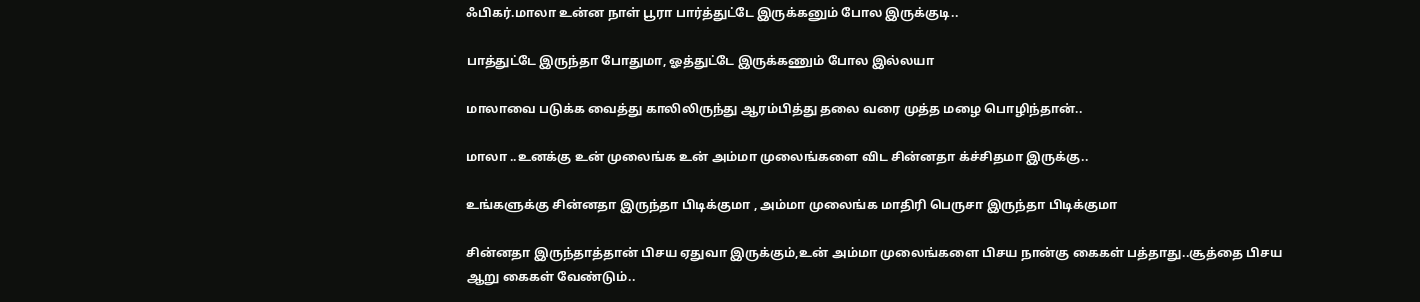ஃபிகர்.மாலா உன்ன நாள் பூரா பார்த்துட்டே இருக்கனும் போல இருக்குடி..

பாத்துட்டே இருந்தா போதுமா, ஓத்துட்டே இருக்கணும் போல இல்லயா

மாலாவை படுக்க வைத்து காலிலிருந்து ஆரம்பித்து தலை வரை முத்த மழை பொழிந்தான்..

மாலா ..உனக்கு உன் முலைங்க உன் அம்மா முலைங்களை விட சின்னதா க்ச்சிதமா இருக்கு..

உங்களுக்கு சின்னதா இருந்தா பிடிக்குமா , அம்மா முலைங்க மாதிரி பெருசா இருந்தா பிடிக்குமா

சின்னதா இருந்தாத்தான் பிசய ஏதுவா இருக்கும்,உன் அம்மா முலைங்களை பிசய நான்கு கைகள் பத்தாது..சூத்தை பிசய ஆறு கைகள் வேண்டும்..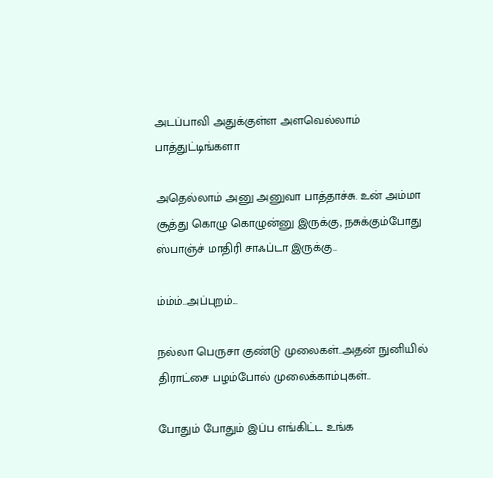அடப்பாவி அதுக்குள்ள அளவெல்லாம் பாத்துட்டிங்களா

அதெல்லாம் அனு அனுவா பாத்தாச்சு. உன் அம்மா சூத்து கொழு கொழுன்னு இருக்கு, நசுக்கும்போது ஸ்பாஞ்ச் மாதிரி சாஃப்டா இருக்கு..

ம்ம்ம்..அப்புறம்...

நல்லா பெருசா குண்டு முலைகள்..அதன் நுனியில் திராட்சை பழம்போல் முலைக்காம்புகள்..

போதும் போதும் இப்ப எங்கிட்ட உங்க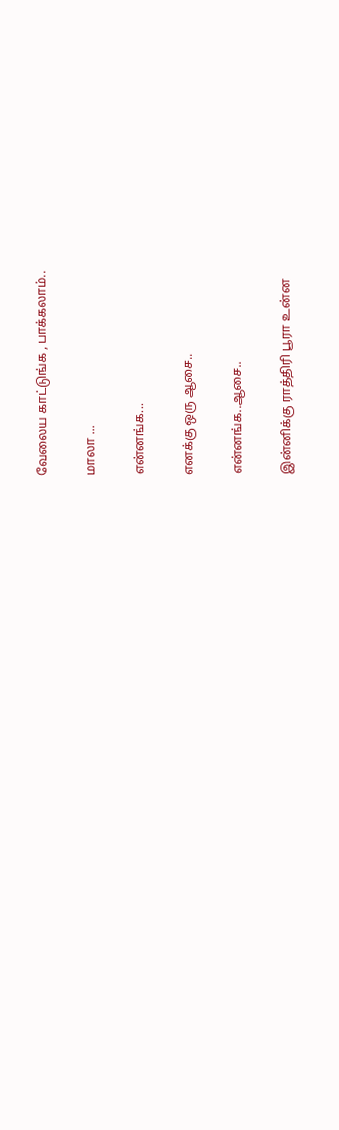வேலைய காட்டுங்க , பாக்கலாம்..

மாலா ...

என்னங்க...

எனக்கு ஒரு ஆசை..

என்னங்க..ஆசை..

இன்னிக்கு ராத்திரி பூரா உன்ன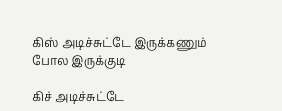கிஸ் அடிச்சுட்டே இருக்கணும் போல இருக்குடி

கிச் அடிச்சுட்டே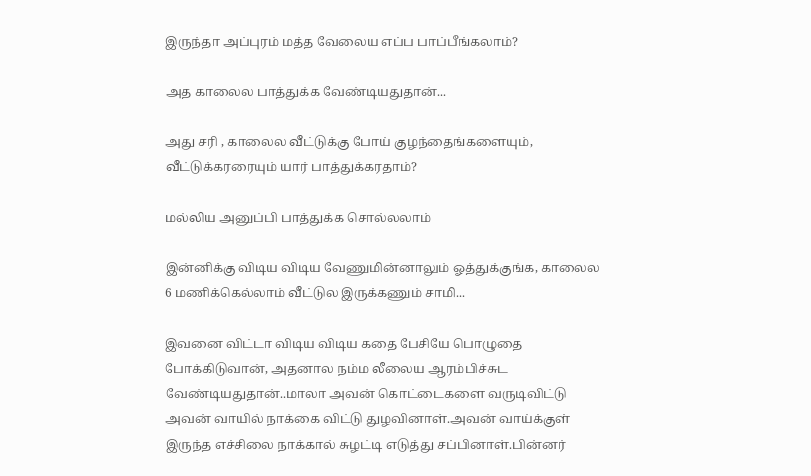இருந்தா அப்புரம் மத்த வேலைய எப்ப பாப்பீங்கலாம்?

அத காலைல பாத்துக்க வேண்டியதுதான்...

அது சரி , காலைல வீட்டுக்கு போய் குழந்தைங்களையும், வீட்டுக்கரரையும் யார் பாத்துக்கரதாம்?

மல்லிய அனுப்பி பாத்துக்க சொல்லலாம்

இன்னிக்கு விடிய விடிய வேணுமின்னாலும் ஓத்துக்குங்க, காலைல 6 மணிக்கெல்லாம் வீட்டுல இருக்கணும் சாமி...

இவனை விட்டா விடிய விடிய கதை பேசியே பொழுதை போக்கிடுவான், அதனால நம்ம லீலைய ஆரம்பிச்சுட வேண்டியதுதான்..மாலா அவன் கொட்டைகளை வருடிவிட்டு அவன் வாயில் நாக்கை விட்டு துழவினாள்.அவன் வாய்க்குள் இருந்த எச்சிலை நாக்கால் சுழட்டி எடுத்து சப்பினாள்.பின்னர்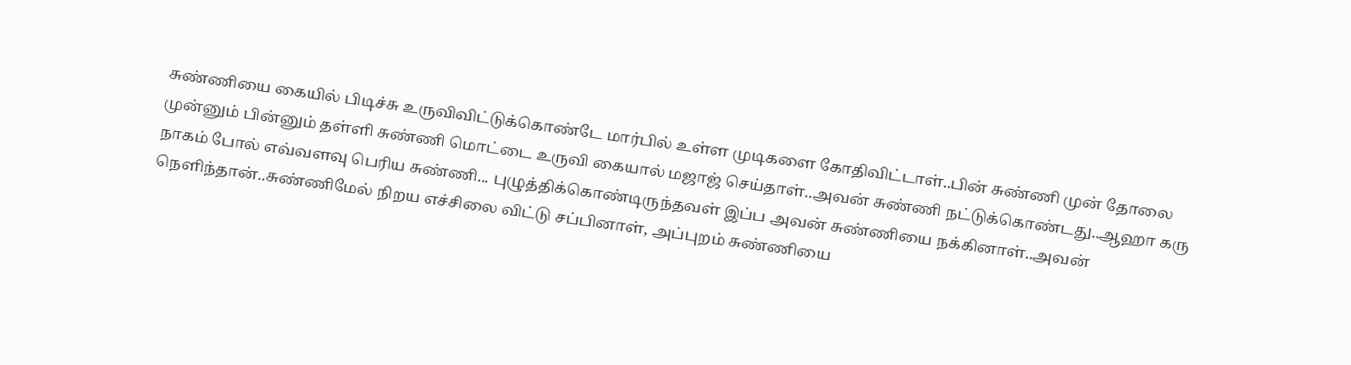சுண்ணியை கையில் பிடிச்சு உருவிவிட்டுக்கொண்டே மார்பில் உள்ள முடிகளை கோதிவிட்டாள்..பின் சுண்ணி முன் தோலை முன்னும் பின்னும் தள்ளி சுண்ணி மொட்டை உருவி கையால் மஜாஜ் செய்தாள்..அவன் சுண்ணி நட்டுக்கொண்டது..ஆஹா கரு நாகம் போல் எவ்வளவு பெரிய சுண்ணி... புழுத்திக்கொண்டிருந்தவள் இப்ப அவன் சுண்ணியை நக்கினாள்..அவன் நெளிந்தான்..சுண்ணிமேல் நிறய எச்சிலை விட்டு சப்பினாள், அப்புறம் சுண்ணியை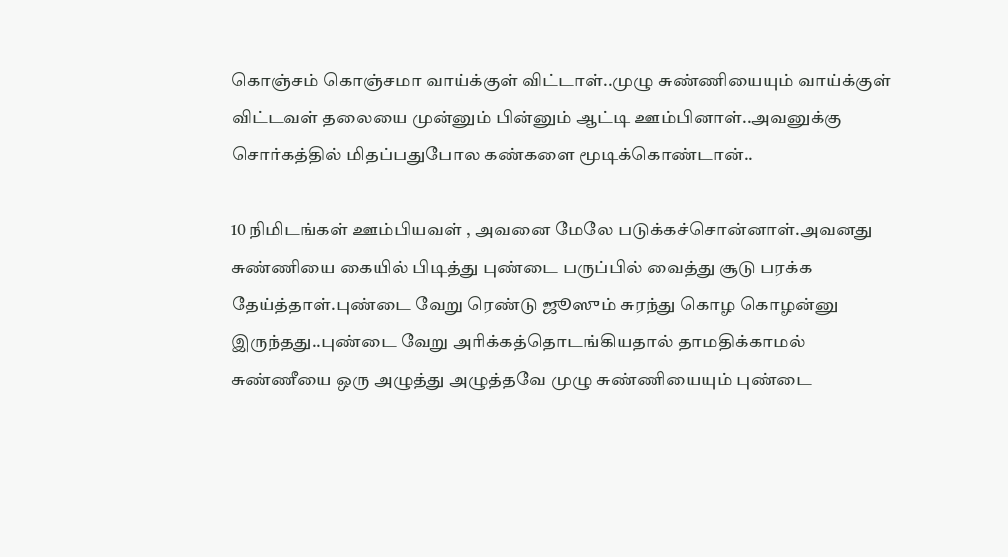கொஞ்சம் கொஞ்சமா வாய்க்குள் விட்டாள்..முழு சுண்ணியையும் வாய்க்குள் விட்டவள் தலையை முன்னும் பின்னும் ஆட்டி ஊம்பினாள்..அவனுக்கு சொர்கத்தில் மிதப்பதுபோல கண்களை மூடிக்கொண்டான்..

10 நிமிடங்கள் ஊம்பியவள் , அவனை மேலே படுக்கச்சொன்னாள்.அவனது சுண்ணியை கையில் பிடித்து புண்டை பருப்பில் வைத்து சூடு பரக்க தேய்த்தாள்.புண்டை வேறு ரெண்டு ஜூஸும் சுரந்து கொழ கொழன்னு இருந்தது..புண்டை வேறு அரிக்கத்தொடங்கியதால் தாமதிக்காமல் சுண்ணீயை ஒரு அழுத்து அழுத்தவே முழு சுண்ணியையும் புண்டை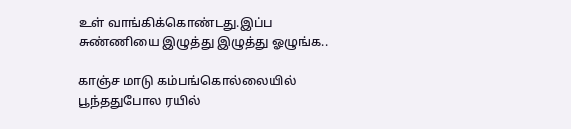உள் வாங்கிக்கொண்டது.இப்ப சுண்ணியை இழுத்து இழுத்து ஓழுங்க..

காஞ்ச மாடு கம்பங்கொல்லையில் பூந்ததுபோல ரயில்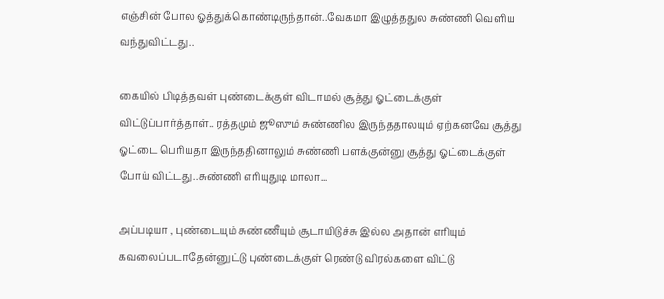எஞ்சின் போல ஓத்துக்கொண்டிருந்தான்..வேகமா இழுத்ததுல சுண்ணி வெளிய வந்துவிட்டது..

கையில் பிடித்தவள் புண்டைக்குள் விடாமல் சூத்து ஓட்டைக்குள் விட்டுப்பார்த்தாள்.. ரத்தமும் ஜூஸும் சுண்ணில இருந்ததாலயும் ஏற்கனவே சூத்து ஓட்டை பெரியதா இருந்ததினாலும் சுண்ணி பளக்குன்னு சூத்து ஓட்டைக்குள் போய் விட்டது..சுண்ணி எரியுதுடி மாலா...

அப்படியா , புண்டையும் சுண்ணீயும் சூடாயிடுச்சு இல்ல அதான் எரியும் கவலைப்படாதேன்னுட்டு புண்டைக்குள் ரெண்டு விரல்களை விட்டு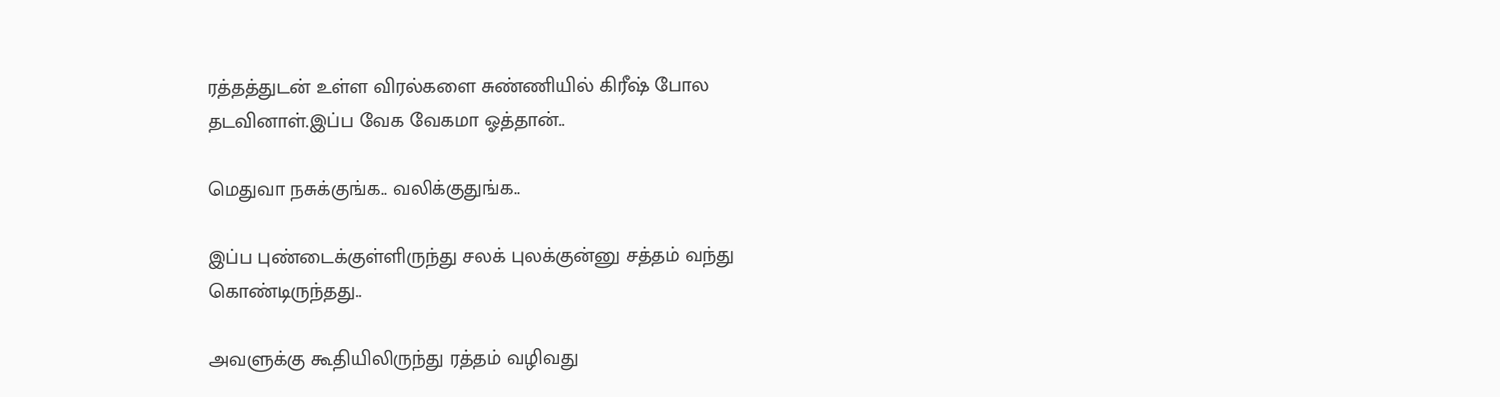ரத்தத்துடன் உள்ள விரல்களை சுண்ணியில் கிரீஷ் போல தடவினாள்.இப்ப வேக வேகமா ஓத்தான்..

மெதுவா நசுக்குங்க.. வலிக்குதுங்க..

இப்ப புண்டைக்குள்ளிருந்து சலக் புலக்குன்னு சத்தம் வந்து கொண்டிருந்தது..

அவளுக்கு கூதியிலிருந்து ரத்தம் வழிவது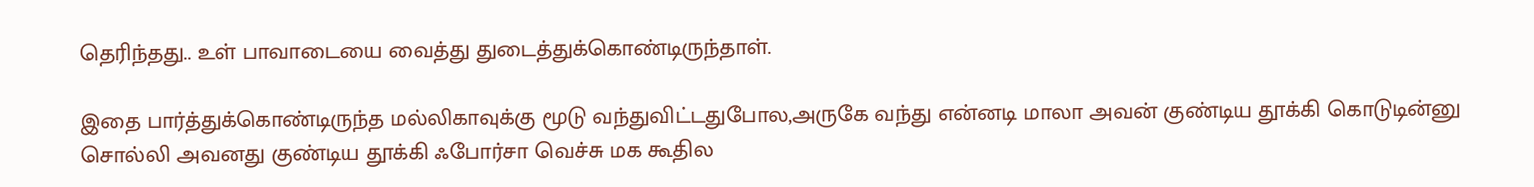தெரிந்தது.. உள் பாவாடையை வைத்து துடைத்துக்கொண்டிருந்தாள்.

இதை பார்த்துக்கொண்டிருந்த மல்லிகாவுக்கு மூடு வந்துவிட்டதுபோல,அருகே வந்து என்னடி மாலா அவன் குண்டிய தூக்கி கொடுடின்னு சொல்லி அவனது குண்டிய தூக்கி ஃபோர்சா வெச்சு மக கூதில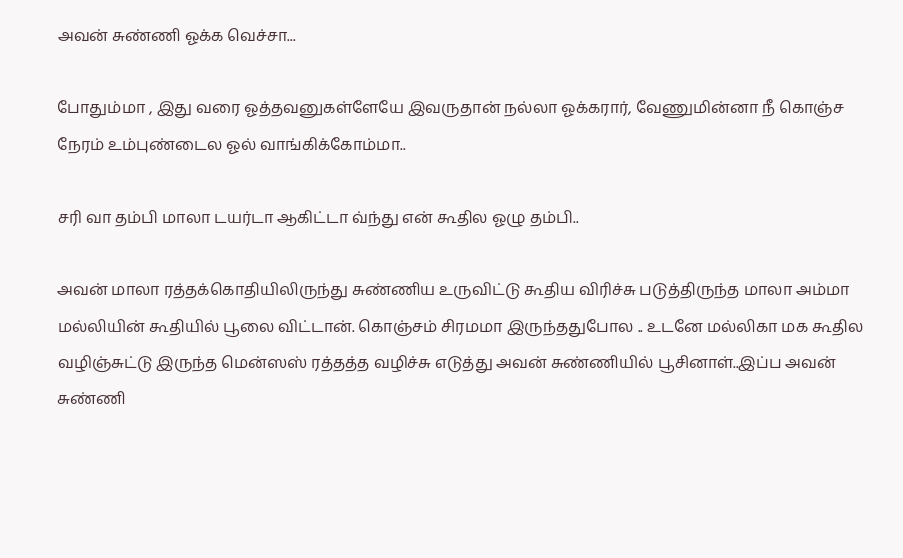அவன் சுண்ணி ஓக்க வெச்சா...

போதும்மா , இது வரை ஓத்தவனுகள்ளேயே இவருதான் நல்லா ஓக்கரார், வேணுமின்னா நீ கொஞ்ச நேரம் உம்புண்டைல ஓல் வாங்கிக்கோம்மா..

சரி வா தம்பி மாலா டயர்டா ஆகிட்டா வ்ந்து என் கூதில ஓழு தம்பி..

அவன் மாலா ரத்தக்கொதியிலிருந்து சுண்ணிய உருவிட்டு கூதிய விரிச்சு படுத்திருந்த மாலா அம்மா மல்லியின் கூதியில் பூலை விட்டான். கொஞ்சம் சிரமமா இருந்ததுபோல .. உடனே மல்லிகா மக கூதில வழிஞ்சுட்டு இருந்த மென்ஸஸ் ரத்தத்த வழிச்சு எடுத்து அவன் சுண்ணியில் பூசினாள்..இப்ப அவன் சுண்ணி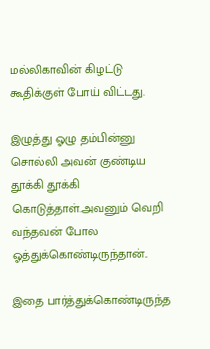மல்லிகாவின் கிழட்டு கூதிக்குள் போய் விட்டது.

இழுத்து ஓழு தம்பின்னு சொல்லி அவன் குண்டிய தூக்கி தூக்கி கொடுத்தாள்.அவனும் வெறி வந்தவன் போல ஓத்துக்கொண்டிருந்தான்..

இதை பார்த்துக்கொண்டிருந்த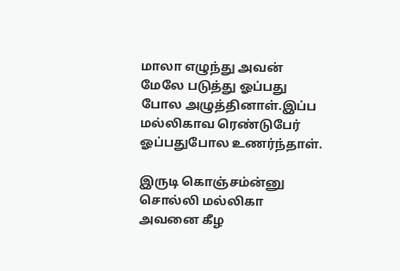மாலா எழுந்து அவன் மேலே படுத்து ஓப்பது போல அழுத்தினாள்.இப்ப மல்லிகாவ ரெண்டுபேர் ஓப்பதுபோல உணர்ந்தாள்.

இருடி கொஞ்சம்ன்னு சொல்லி மல்லிகா அவனை கீழ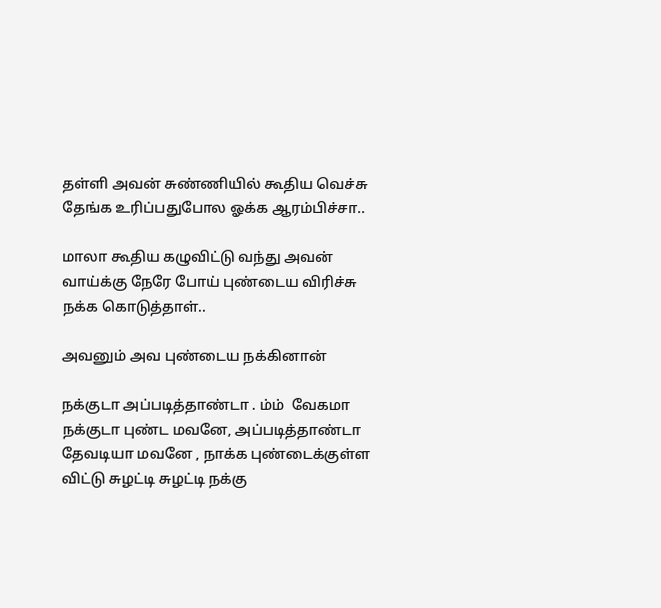தள்ளி அவன் சுண்ணியில் கூதிய வெச்சு தேங்க உரிப்பதுபோல ஓக்க ஆரம்பிச்சா..

மாலா கூதிய கழுவிட்டு வந்து அவன் வாய்க்கு நேரே போய் புண்டைய விரிச்சு நக்க கொடுத்தாள்..

அவனும் அவ புண்டைய நக்கினான்

நக்குடா அப்படித்தாண்டா . ம்ம்  வேகமா நக்குடா புண்ட மவனே, அப்படித்தாண்டா தேவடியா மவனே , நாக்க புண்டைக்குள்ள விட்டு சுழட்டி சுழட்டி நக்கு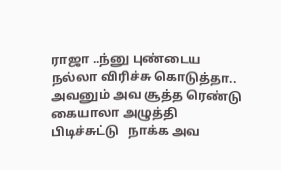ராஜா ..ந்னு புண்டைய நல்லா விரிச்சு கொடுத்தா.. அவனும் அவ சூத்த ரெண்டு கையாலா அழுத்தி பிடிச்சுட்டு   நாக்க அவ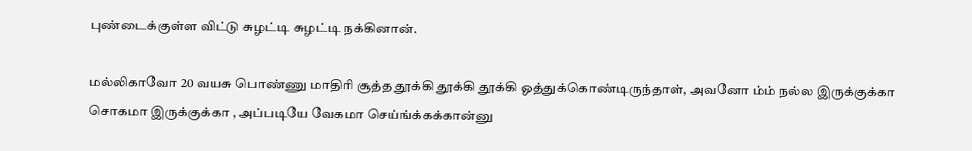புண்டைக்குள்ள விட்டு சுழட்டி சுழட்டி நக்கினான்.

மல்லிகாவோ 20 வயசு பொண்ணு மாதிரி சூத்த தூக்கி தூக்கி தூக்கி ஓத்துக்கொண்டிருந்தாள், அவனோ ம்ம் நல்ல இருக்குக்கா சொகமா இருக்குக்கா , அப்படியே வேகமா செய்ங்க்கக்கான்னு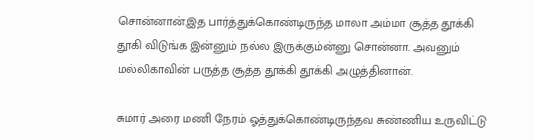சொன்னான்.இத பார்த்துக்கொண்டிருந்த மாலா அம்மா சூத்த தூக்கி தூகி விடுங்க இன்னும் நல்ல இருக்கும்ன்னு சொன்னா. அவனும் மல்லிகாவின் பருத்த சூத்த தூக்கி தூக்கி அழுத்தினான்.

சுமார் அரை மணி நேரம் ஓத்துக்கொண்டிருந்தவ சுண்ணிய உருவிட்டு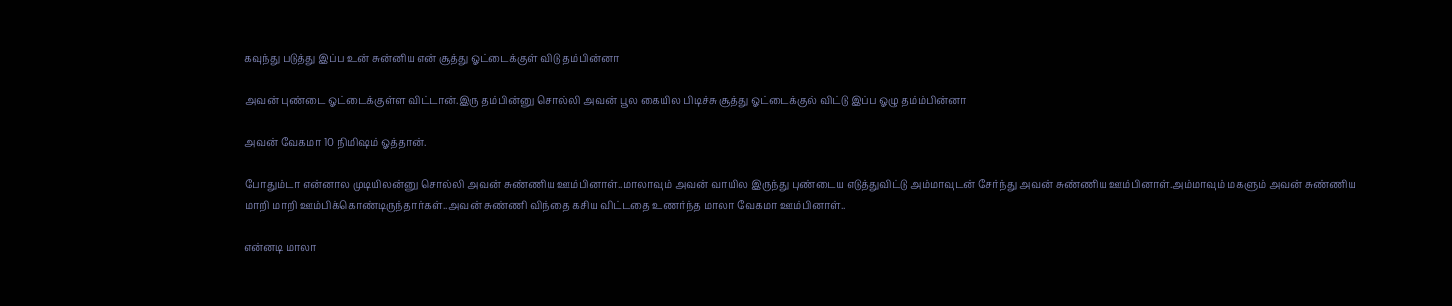கவுந்து படுத்து இப்ப உன் சுன்னிய என் சூத்து ஓட்டைக்குள் விடு தம்பின்னா

அவன் புண்டை ஓட்டைக்குள்ள விட்டான்.இரு தம்பின்னு சொல்லி அவன் பூல கையில பிடிச்சு சூத்து ஓட்டைக்குல் விட்டு இப்ப ஓழு தம்ம்பின்னா

அவன் வேகமா 10 நிமிஷம் ஓத்தான்.

போதும்டா என்னால முடியிலன்னு சொல்லி அவன் சுண்ணிய ஊம்பினாள்..மாலாவும் அவன் வாயில இருந்து புண்டைய எடுத்துவிட்டு அம்மாவுடன் சேர்ந்து அவன் சுண்ணிய ஊம்பினாள்.அம்மாவும் மகளும் அவன் சுண்ணிய மாறி மாறி ஊம்பிக்கொண்டிருந்தார்கள்..அவன் சுண்ணி விந்தை கசிய விட்டதை உணர்ந்த மாலா வேகமா ஊம்பினாள்..

என்னடி மாலா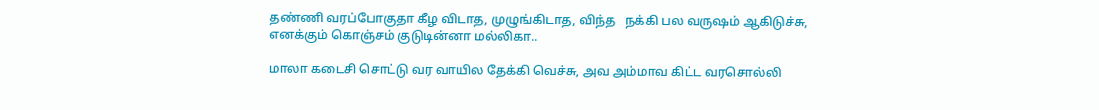தண்ணி வரப்போகுதா கீழ விடாத, முழுங்கிடாத, விந்த   நக்கி பல வருஷம் ஆகிடுச்சு, எனக்கும் கொஞ்சம் குடுடின்னா மல்லிகா..

மாலா கடைசி சொட்டு வர வாயில தேக்கி வெச்சு, அவ அம்மாவ கிட்ட வரசொல்லி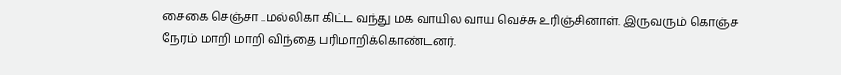சைகை செஞ்சா ..மல்லிகா கிட்ட வந்து மக வாயில வாய வெச்சு உரிஞ்சினாள். இருவரும் கொஞ்ச நேரம் மாறி மாறி விந்தை பரிமாறிக்கொண்டனர்.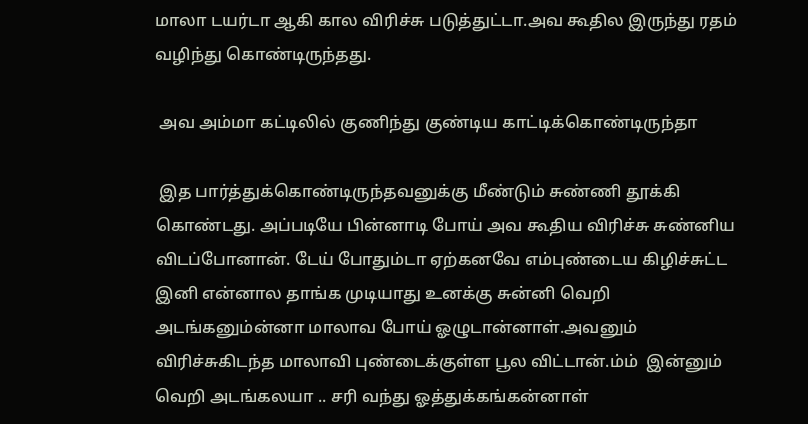மாலா டயர்டா ஆகி கால விரிச்சு படுத்துட்டா.அவ கூதில இருந்து ரதம் வழிந்து கொண்டிருந்தது.

 அவ அம்மா கட்டிலில் குணிந்து குண்டிய காட்டிக்கொண்டிருந்தா

 இத பார்த்துக்கொண்டிருந்தவனுக்கு மீண்டும் சுண்ணி தூக்கி கொண்டது. அப்படியே பின்னாடி போய் அவ கூதிய விரிச்சு சுண்னிய விடப்போனான். டேய் போதும்டா ஏற்கனவே எம்புண்டைய கிழிச்சுட்ட இனி என்னால தாங்க முடியாது உனக்கு சுன்னி வெறி அடங்கனும்ன்னா மாலாவ போய் ஓழுடான்னாள்.அவனும் விரிச்சுகிடந்த மாலாவி புண்டைக்குள்ள பூல விட்டான்.ம்ம்  இன்னும் வெறி அடங்கலயா .. சரி வந்து ஓத்துக்கங்கன்னாள்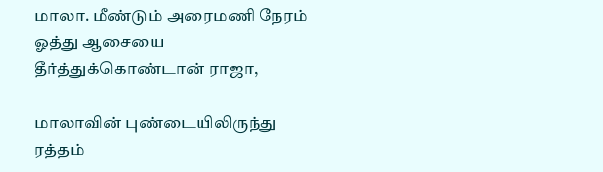மாலா. மீண்டும் அரைமணி நேரம் ஓத்து ஆசையை தீர்த்துக்கொண்டான் ராஜா,

மாலாவின் புண்டையிலிருந்து ரத்தம்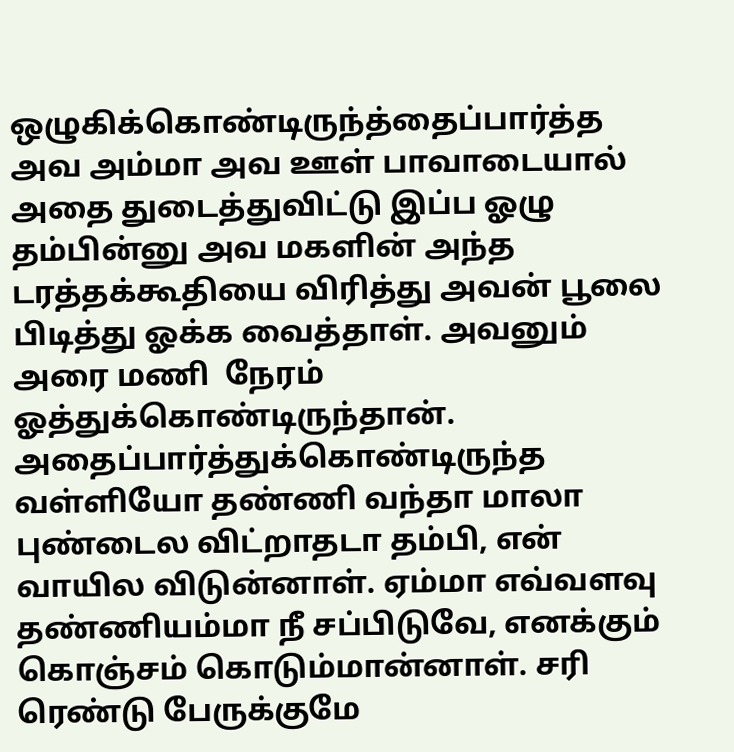ஒழுகிக்கொண்டிருந்த்தைப்பார்த்த அவ அம்மா அவ ஊள் பாவாடையால் அதை துடைத்துவிட்டு இப்ப ஓழு தம்பின்னு அவ மகளின் அந்த டரத்தக்கூதியை விரித்து அவன் பூலை பிடித்து ஓக்க வைத்தாள். அவனும் அரை மணி  நேரம் ஓத்துக்கொண்டிருந்தான். அதைப்பார்த்துக்கொண்டிருந்த வள்ளியோ தண்ணி வந்தா மாலா புண்டைல விட்றாதடா தம்பி, என் வாயில விடுன்னாள். ஏம்மா எவ்வளவு தண்ணியம்மா நீ சப்பிடுவே, எனக்கும் கொஞ்சம் கொடும்மான்னாள். சரி ரெண்டு பேருக்குமே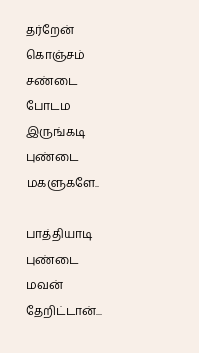தர்றேன் கொஞ்சம் சண்டை போடம இருங்கடி புண்டை மகளுகளே..

பாத்தியாடி புண்டை மவன் தேறிட்டான்...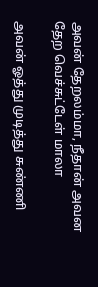அவன் தேறலம்மா, நீதான் அவன தேற வெச்சுட்டேள் மாலா

அவன் ஓத்து முடித்து சுண்ணி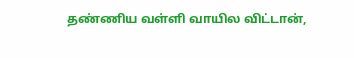தண்ணிய வள்ளி வாயில விட்டான்,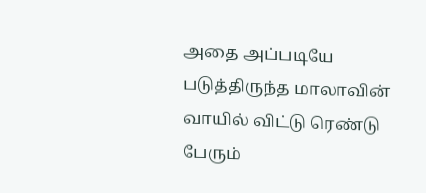அதை அப்படியே படுத்திருந்த மாலாவின் வாயில் விட்டு ரெண்டு பேரும்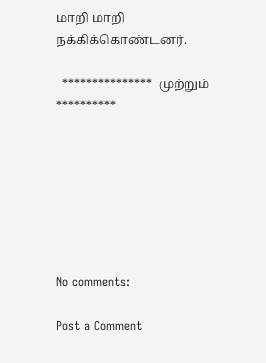மாறி மாறி நக்கிக்கொண்டனர்.

  ***************  முற்றும்   **********







No comments:

Post a Comment